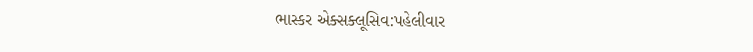ભાસ્કર એક્સક્લૂસિવ:પહેલીવાર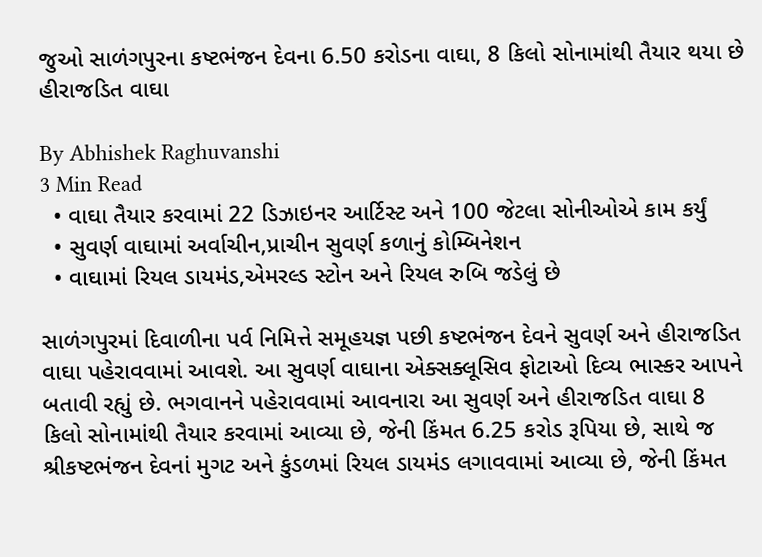જુઓ સાળંગપુરના કષ્ટભંજન દેવના 6.50 કરોડના વાઘા, 8 કિલો સોનામાંથી તૈયાર થયા છે હીરાજડિત વાઘા

By Abhishek Raghuvanshi
3 Min Read
  • વાઘા તૈયાર કરવામાં 22 ડિઝાઇનર આર્ટિસ્ટ અને 100 જેટલા સોનીઓએ કામ કર્યું
  • સુવર્ણ વાઘામાં અર્વાચીન,પ્રાચીન સુવર્ણ કળાનું કોમ્બિનેશન
  • વાઘામાં રિયલ ડાયમંડ,એમરલ્ડ સ્ટોન અને રિયલ રુબિ જડેલું છે

સાળંગપુરમાં દિવાળીના પર્વ નિમિત્તે સમૂહયજ્ઞ પછી કષ્ટભંજન દેવને સુવર્ણ અને હીરાજડિત વાઘા પહેરાવવામાં આવશે. આ સુવર્ણ વાઘાના એક્સક્લૂસિવ ફોટાઓ દિવ્ય ભાસ્કર આપને બતાવી રહ્યું છે. ભગવાનને પહેરાવવામાં આવનારા આ સુવર્ણ અને હીરાજડિત વાઘા 8 કિલો સોનામાંથી તૈયાર કરવામાં આવ્યા છે, જેની કિંમત 6.25 કરોડ રૂપિયા છે, સાથે જ શ્રીકષ્ટભંજન દેવનાં મુગટ અને કુંડળમાં રિયલ ડાયમંડ લગાવવામાં આવ્યા છે, જેની કિંમત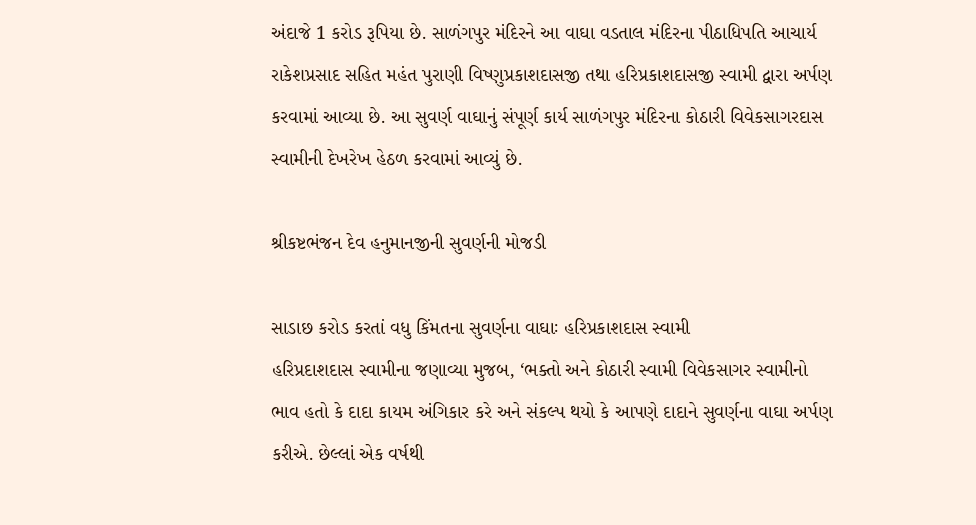અંદાજે 1 કરોડ રૂપિયા છે. સાળંગપુર મંદિરને આ વાઘા વડતાલ મંદિરના પીઠાધિપતિ આચાર્ય રાકેશપ્રસાદ સહિત મહંત પુરાણી વિષ્ણુપ્રકાશદાસજી તથા હરિપ્રકાશદાસજી સ્વામી દ્વારા અર્પણ કરવામાં આવ્યા છે. આ સુવર્ણ વાઘાનું સંપૂર્ણ કાર્ય સાળંગપુર મંદિરના કોઠારી વિવેકસાગરદાસ સ્વામીની દેખરેખ હેઠળ કરવામાં આવ્યું છે.

શ્રીકષ્ટભંજન દેવ હનુમાનજીની સુવર્ણની મોજડી

સાડાછ કરોડ કરતાં વધુ કિંમતના સુવર્ણના વાઘાઃ હરિપ્રકાશદાસ સ્વામી
હરિપ્રદાશદાસ સ્વામીના જણાવ્યા મુજબ, ‘ભક્તો અને કોઠારી સ્વામી વિવેકસાગર સ્વામીનો ભાવ હતો કે દાદા કાયમ અંગિકાર કરે અને સંકલ્પ થયો કે આપણે દાદાને સુવર્ણના વાઘા અર્પણ કરીએ. છેલ્લાં એક વર્ષથી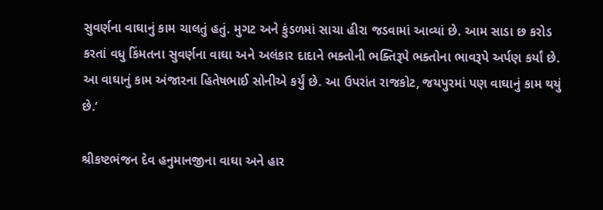સુવર્ણના વાઘાનું કામ ચાલતું હતું. મુગટ અને કુંડળમાં સાચા હીરા જડવામાં આવ્યાં છે. આમ સાડા છ કરોડ કરતાં વધુ કિંમતના સુવર્ણના વાઘા અને અલંકાર દાદાને ભક્તોની ભક્તિરૂપે ભક્તોના ભાવરૂપે અર્પણ કર્યાં છે. આ વાઘાનું કામ અંજારના હિતેષભાઈ સોનીએ કર્યું છે. આ ઉપરાંત રાજકોટ, જયપુરમાં પણ વાઘાનું કામ થયું છે.’

શ્રીકષ્ટભંજન દેવ હનુમાનજીના વાઘા અને હાર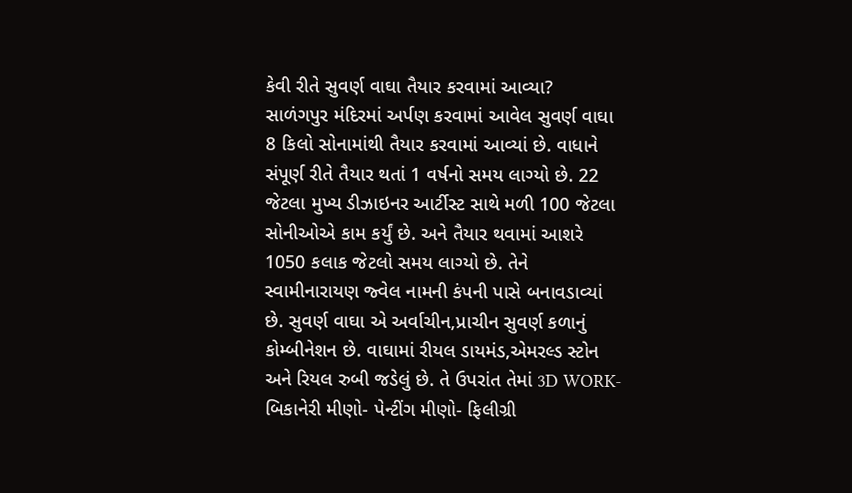કેવી રીતે સુવર્ણ વાઘા તૈયાર કરવામાં આવ્યા?
સાળંગપુર મંદિરમાં અર્પણ કરવામાં આવેલ સુવર્ણ વાઘા 8 કિલો સોનામાંથી તૈયાર કરવામાં આવ્યાં છે. વાધાને સંપૂર્ણ રીતે તૈયાર થતાં 1 વર્ષનો સમય લાગ્યો છે. 22 જેટલા મુખ્ય ડીઝાઇનર આર્ટીસ્ટ સાથે મળી 100 જેટલા સોનીઓએ કામ કર્યું છે. અને તૈયાર થવામાં આશરે 1050 કલાક જેટલો સમય લાગ્યો છે. તેને સ્વામીનારાયણ જ્વેલ નામની કંપની પાસે બનાવડાવ્યાં છે. સુવર્ણ વાઘા એ અર્વાચીન,પ્રાચીન સુવર્ણ કળાનું કોમ્બીનેશન છે. વાઘામાં રીયલ ડાયમંડ,એમરલ્ડ સ્ટોન અને રિયલ રુબી જડેલું છે. તે ઉપરાંત તેમાં 3D WORK- બિકાનેરી મીણો- પેન્ટીંગ મીણો- ફિલીગ્રી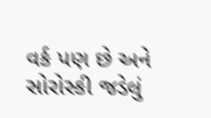વર્ક પણ છે અને સોરોસ્કી જડેલું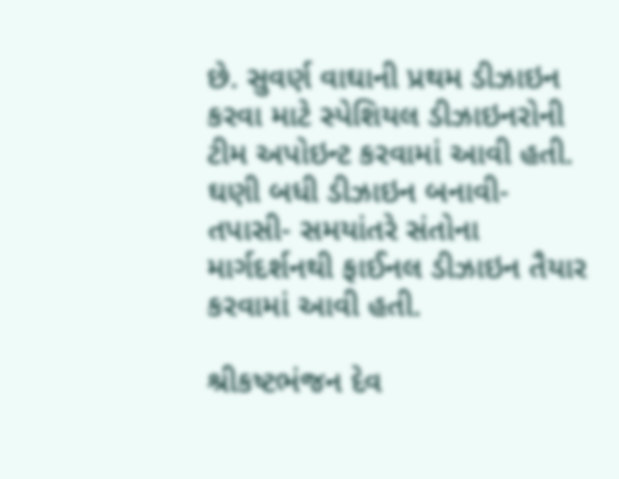છે. સુવર્ણ વાઘાની પ્રથમ ડીઝાઇન કરવા માટે સ્પેશિયલ ડીઝાઇનરોની ટીમ અપોઇન્ટ કરવામાં આવી હતી. ઘણી બધી ડીઝાઇન બનાવી- તપાસી- સમયાંતરે સંતોના માર્ગદર્શનથી ફાઈનલ ડીઝાઇન તૈયાર કરવામાં આવી હતી.

શ્રીકષ્ટભંજન દેવ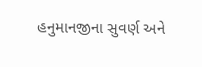હનુમાનજીના સુવર્ણ અને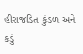હીરાજડિત કુંડળ અને કડું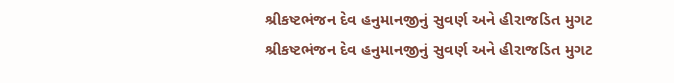શ્રીકષ્ટભંજન દેવ હનુમાનજીનું સુવર્ણ અને હીરાજડિત મુગટ
શ્રીકષ્ટભંજન દેવ હનુમાનજીનું સુવર્ણ અને હીરાજડિત મુગટ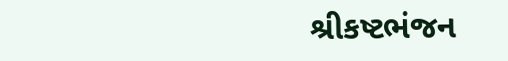શ્રીકષ્ટભંજન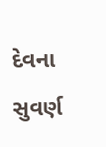દેવના સુવર્ણ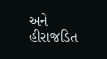અને હીરાજડિત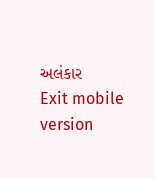અલંકાર
Exit mobile version